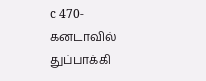c 470-கனடாவில் துப்பாக்கி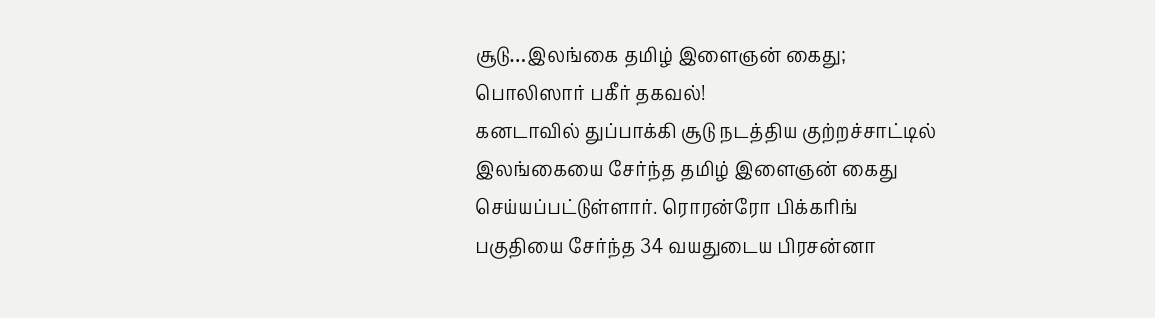சூடு…இலங்கை தமிழ் இளைஞன் கைது; பொலிஸார் பகீர் தகவல்!
கனடாவில் துப்பாக்கி சூடு நடத்திய குற்றச்சாட்டில் இலங்கையை சேர்ந்த தமிழ் இளைஞன் கைது செய்யப்பட்டுள்ளார். ரொரன்ரோ பிக்கரிங் பகுதியை சேர்ந்த 34 வயதுடைய பிரசன்னா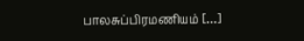பாலசுப்பிரமணியம் […]